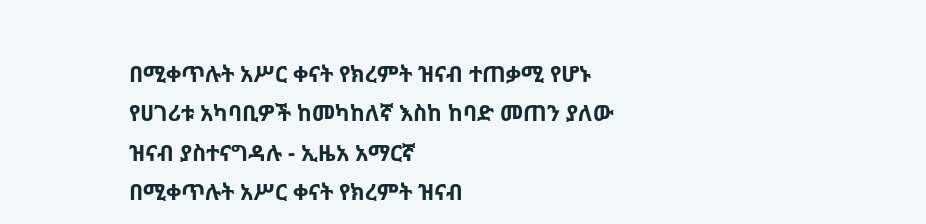በሚቀጥሉት አሥር ቀናት የክረምት ዝናብ ተጠቃሚ የሆኑ የሀገሪቱ አካባቢዎች ከመካከለኛ እስከ ከባድ መጠን ያለው ዝናብ ያስተናግዳሉ - ኢዜአ አማርኛ
በሚቀጥሉት አሥር ቀናት የክረምት ዝናብ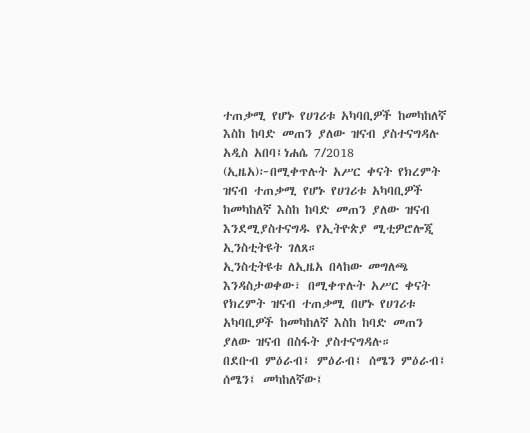ተጠቃሚ የሆኑ የሀገሪቱ አካባቢዎች ከመካከለኛ እስከ ከባድ መጠን ያለው ዝናብ ያስተናግዳሉ
አዲስ አበባ፤ነሐሴ 7/2018 (ኢዜአ)፦በሚቀጥሉት አሥር ቀናት የክረምት ዝናብ ተጠቃሚ የሆኑ የሀገሪቱ አካባቢዎች ከመካከለኛ እስከ ከባድ መጠን ያለው ዝናብ እንደሚያስተናግዱ የኢትዮጵያ ሚቲዎሮሎጂ ኢንስቲትዩት ገለጸ።
ኢንስቲትዩቱ ለኢዜአ በላከው መግለጫ እንዳስታወቀው፣ በሚቀጥሉት አሥር ቀናት የክረምት ዝናብ ተጠቃሚ በሆኑ የሀገሪቱ አካባቢዎች ከመካከለኛ እስከ ከባድ መጠን ያለው ዝናብ በስፋት ያስተናግዳሉ።
በደቡብ ምዕራብ፤ ምዕራብ፤ ሰሜን ምዕራብ፤ ሰሜን፤ መካከለኛው፤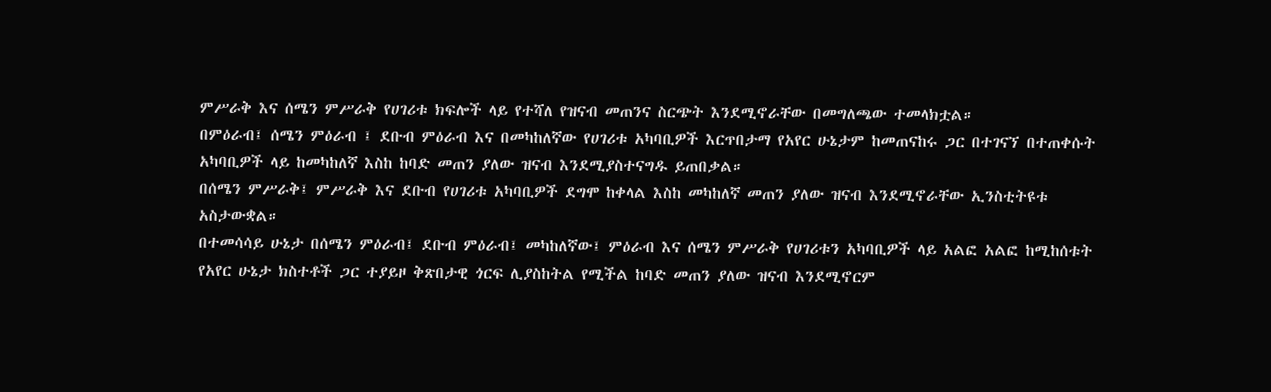ምሥራቅ እና ሰሜን ምሥራቅ የሀገሪቱ ክፍሎች ላይ የተሻለ የዝናብ መጠንና ስርጭት እንደሚኖራቸው በመግለጫው ተመላክቷል።
በምዕራብ፤ ሰሜን ምዕራብ ፤ ደቡብ ምዕራብ እና በመካከለኛው የሀገሪቱ አካባቢዎች እርጥበታማ የአየር ሁኔታም ከመጠናከሩ ጋር በተገናኘ በተጠቀሱት አካባቢዎች ላይ ከመካከለኛ እስከ ከባድ መጠን ያለው ዝናብ እንደሚያስተናግዱ ይጠበቃል።
በሰሜን ምሥራቅ፤ ምሥራቅ እና ደቡብ የሀገሪቱ አካባቢዎች ደግሞ ከቀላል እስከ መካከለኛ መጠን ያለው ዝናብ እንደሚኖራቸው ኢንስቲትዩቱ አስታውቋል።
በተመሳሳይ ሁኔታ በሰሜን ምዕራብ፤ ደቡብ ምዕራብ፤ መካከለኛው፤ ምዕራብ እና ሰሜን ምሥራቅ የሀገሪቱን አካባቢዎች ላይ አልፎ አልፎ ከሚከሰቱት የአየር ሁኔታ ክስተቶች ጋር ተያይዞ ቅጽበታዊ ጎርፍ ሊያስከትል የሚችል ከባድ መጠን ያለው ዝናብ እንደሚኖርም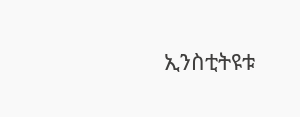ኢንስቲትዩቱ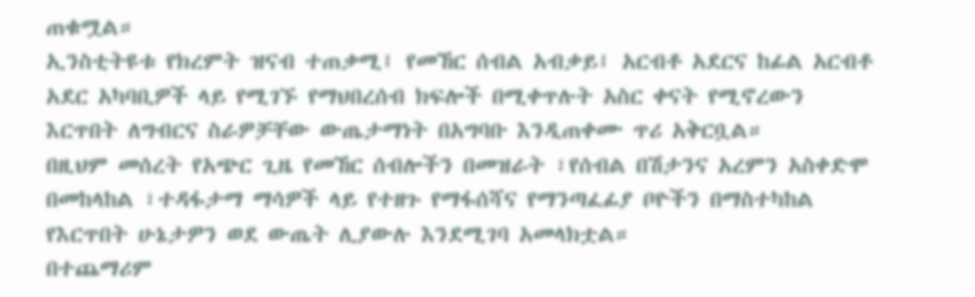ጠቁሟል።
ኢንስቲትዩቱ የክረምት ዝናብ ተጠቃሚ፤ የመኸር ሰብል አብቃይ፤ አርብቶ አደርና ከፊል አርብቶ አደር አካባቢዎች ላይ የሚገኙ የማህበረሰብ ክፍሎች በሚቀጥሉት አስር ቀናት የሚኖረውን እርጥበት ለግብርና ስራዎቻቸው ውጤታማነት በአግባቡ እንዲጠቀሙ ጥሪ አቅርቧል።
በዚህም መሰረት የአጭር ጊዜ የመኸር ሰብሎችን በመዝራት ፣የሰብል በሽታንና አረምን አስቀድሞ በመከላከል ፣ተዳፋታማ ማሳዎች ላይ የተዘጉ የማፋሰሻና የማንጣፈፊያ ቦዮችን በማስተካከል የእርጥበት ሁኔታዎን ወደ ውጤት ሊያውሉ እንደሚገባ አመላክቷል።
በተጨማሪም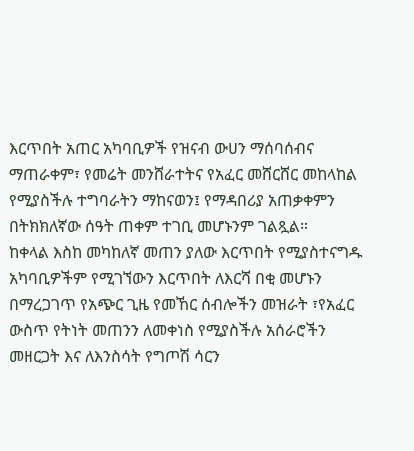እርጥበት አጠር አካባቢዎች የዝናብ ውሀን ማሰባሰብና ማጠራቀም፣ የመሬት መንሸራተትና የአፈር መሸርሸር መከላከል የሚያስችሉ ተግባራትን ማከናወን፤ የማዳበሪያ አጠቃቀምን በትክክለኛው ሰዓት ጠቀም ተገቢ መሆኑንም ገልጿል።
ከቀላል እስከ መካከለኛ መጠን ያለው እርጥበት የሚያስተናግዱ አካባቢዎችም የሚገኘውን እርጥበት ለእርሻ በቂ መሆኑን በማረጋገጥ የአጭር ጊዜ የመኸር ሰብሎችን መዝራት ፣የአፈር ውስጥ የትነት መጠንን ለመቀነስ የሚያስችሉ አሰራሮችን መዘርጋት እና ለእንስሳት የግጦሽ ሳርን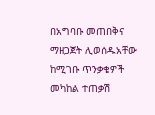በአግባቡ መጠበቅና ማዘጋጀት ሊወሰዱአቸው ከሚገቡ ጥንቃቄዎች መካከል ተጠቃሽ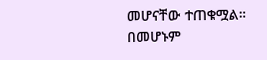መሆናቸው ተጠቁሟል።
በመሆኑም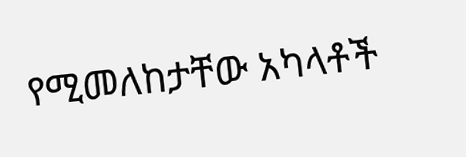የሚመለከታቸው አካላቶች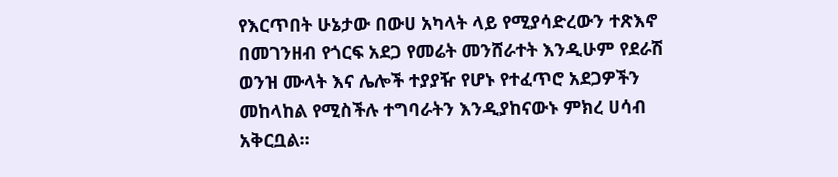የእርጥበት ሁኔታው በውሀ አካላት ላይ የሚያሳድረውን ተጽእኖ በመገንዘብ የጎርፍ አደጋ የመሬት መንሸራተት እንዲሁም የደራሽ ወንዝ ሙላት እና ሌሎች ተያያዥ የሆኑ የተፈጥሮ አደጋዎችን መከላከል የሚስችሉ ተግባራትን እንዲያከናውኑ ምክረ ሀሳብ አቅርቧል።